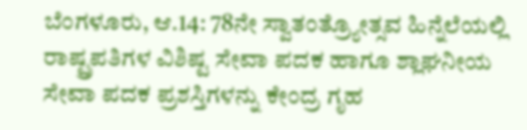ಬೆಂಗಳೂರು, ಆ.14: 78ನೇ ಸ್ವಾತಂತ್ರ್ಯೋತ್ಸವ ಹಿನ್ನೆಲೆಯಲ್ಲಿ ರಾಷ್ಟ್ರಪತಿಗಳ ವಿಶಿಷ್ಟ ಸೇವಾ ಪದಕ ಹಾಗೂ ಶ್ಲಾಘನೀಯ ಸೇವಾ ಪದಕ ಪ್ರಶಸ್ತಿಗಳನ್ನು ಕೇಂದ್ರ ಗೃಹ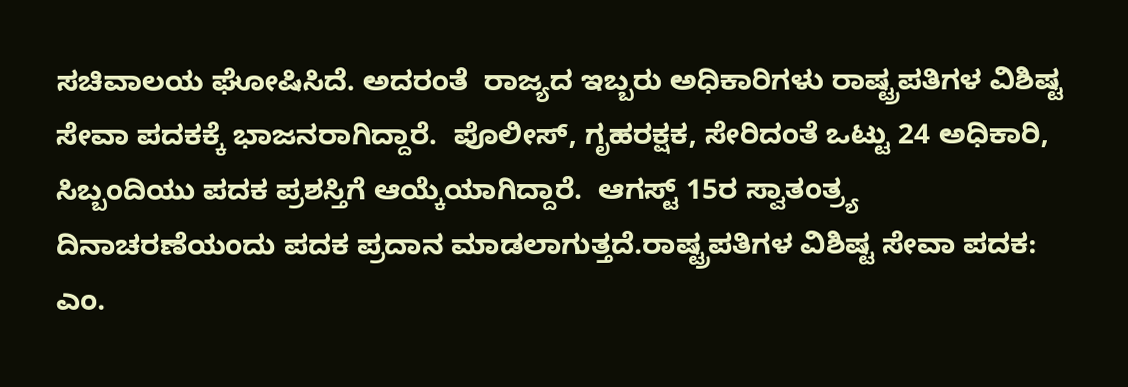ಸಚಿವಾಲಯ ಘೋಷಿಸಿದೆ. ಅದರಂತೆ  ರಾಜ್ಯದ ಇಬ್ಬರು ಅಧಿಕಾರಿಗಳು ರಾಷ್ಟ್ರಪತಿಗಳ ವಿಶಿಷ್ಟ ಸೇವಾ ಪದಕಕ್ಕೆ ಭಾಜನರಾಗಿದ್ದಾರೆ.  ಪೊಲೀಸ್, ಗೃಹರಕ್ಷಕ, ಸೇರಿದಂತೆ ಒಟ್ಟು 24 ಅಧಿಕಾರಿ, ಸಿಬ್ಬಂದಿಯು ಪದಕ ಪ್ರಶಸ್ತಿಗೆ ಆಯ್ಕೆಯಾಗಿದ್ದಾರೆ.  ಆಗಸ್ಟ್ 15ರ ಸ್ವಾತಂತ್ರ್ಯ ದಿನಾಚರಣೆಯಂದು ಪದಕ ಪ್ರದಾನ ಮಾಡಲಾಗುತ್ತದೆ.ರಾಷ್ಟ್ರಪತಿಗಳ ವಿಶಿಷ್ಟ ಸೇವಾ ಪದಕ:  ಎಂ.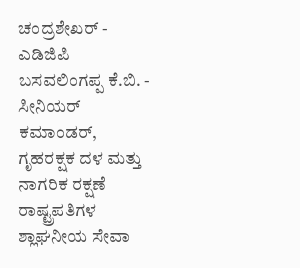ಚಂದ್ರಶೇಖರ್ - ಎಡಿಜಿಪಿ  ಬಸವಲಿಂಗಪ್ಪ ಕೆ.ಬಿ. - ಸೀನಿಯರ್ ಕಮಾಂಡರ್, ಗೃಹರಕ್ಷಕ ದಳ ಮತ್ತು ನಾಗರಿಕ ರಕ್ಷಣೆ  ರಾಷ್ಟ್ರಪತಿಗಳ ಶ್ಲಾಘನೀಯ ಸೇವಾ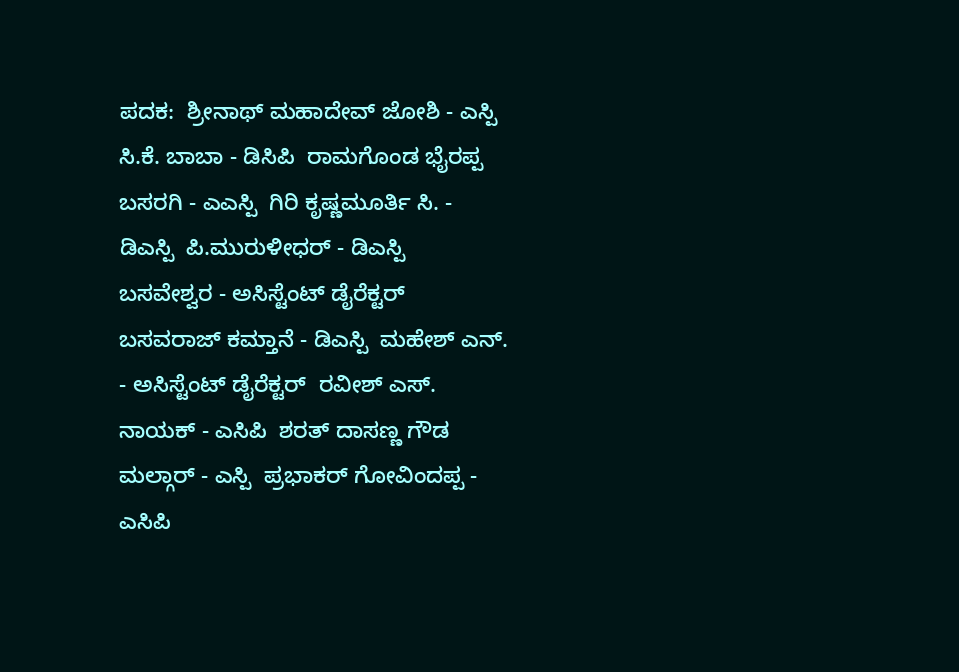ಪದಕ:  ಶ್ರೀನಾಥ್ ಮಹಾದೇವ್ ಜೋಶಿ - ಎಸ್ಪಿ  ಸಿ.ಕೆ. ಬಾಬಾ - ಡಿಸಿಪಿ  ರಾಮಗೊಂಡ ಭೈರಪ್ಪ ಬಸರಗಿ - ಎಎಸ್ಪಿ  ಗಿರಿ ಕೃಷ್ಣಮೂರ್ತಿ ಸಿ. - ಡಿಎಸ್ಪಿ  ಪಿ.ಮುರುಳೀಧರ್ - ಡಿಎಸ್ಪಿ  ಬಸವೇಶ್ವರ - ಅಸಿಸ್ಟೆಂಟ್ ಡೈರೆಕ್ಟರ್  ಬಸವರಾಜ್ ಕಮ್ತಾನೆ - ಡಿಎಸ್ಪಿ  ಮಹೇಶ್ ಎನ್. - ಅಸಿಸ್ಟೆಂಟ್ ಡೈರೆಕ್ಟರ್  ರವೀಶ್ ಎಸ್. ನಾಯಕ್ - ಎಸಿಪಿ  ಶರತ್ ದಾಸಣ್ಣ ಗೌಡ ಮಲ್ಗಾರ್ - ಎಸ್ಪಿ  ಪ್ರಭಾಕರ್ ಗೋವಿಂದಪ್ಪ - ಎಸಿಪಿ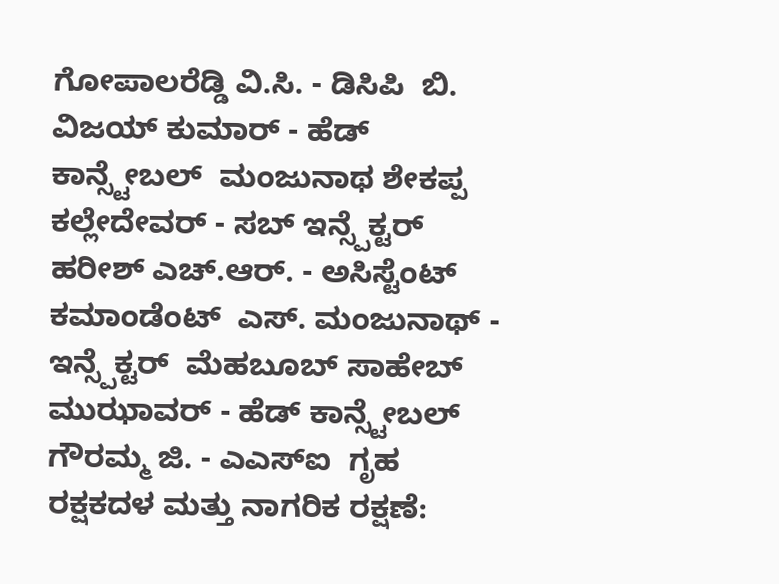ಗೋಪಾಲರೆಡ್ಡಿ ವಿ.ಸಿ. - ಡಿಸಿಪಿ  ಬಿ. ವಿಜಯ್ ಕುಮಾರ್ - ಹೆಡ್ ಕಾನ್ಸ್ಟೇಬಲ್  ಮಂಜುನಾಥ ಶೇಕಪ್ಪ ಕಲ್ಲೇದೇವರ್ - ಸಬ್ ಇನ್ಸ್ಪೆಕ್ಟರ್  ಹರೀಶ್ ಎಚ್.ಆರ್. - ಅಸಿಸ್ಟೆಂಟ್ ಕಮಾಂಡೆಂಟ್  ಎಸ್. ಮಂಜುನಾಥ್ - ಇನ್ಸ್ಪೆಕ್ಟರ್  ಮೆಹಬೂಬ್ ಸಾಹೇಬ್ ಮುಝಾವರ್ - ಹೆಡ್ ಕಾನ್ಸ್ಟೇಬಲ್  ಗೌರಮ್ಮ ಜಿ. - ಎಎಸ್ಐ  ಗೃಹ ರಕ್ಷಕದಳ ಮತ್ತು ನಾಗರಿಕ ರಕ್ಷಣೆ: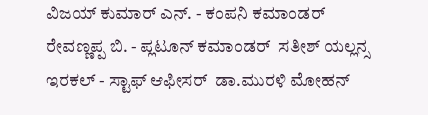ವಿಜಯ್ ಕುಮಾರ್ ಎನ್. - ಕಂಪನಿ ಕಮಾಂಡರ್  ರೇವಣ್ಣಪ್ಪ ಬಿ. - ಪ್ಲಟೂನ್ ಕಮಾಂಡರ್  ಸತೀಶ್ ಯಲ್ಲನ್ಸ ಇರಕಲ್ - ಸ್ಟಾಫ್ ಆಫೀಸರ್  ಡಾ.ಮುರಳಿ ಮೋಹನ್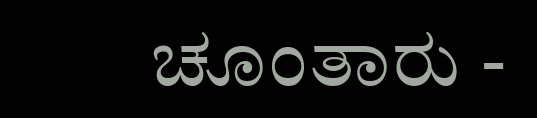ಚೂಂತಾರು -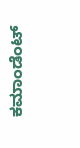ಕಮಾಂಡೆಂಟ್